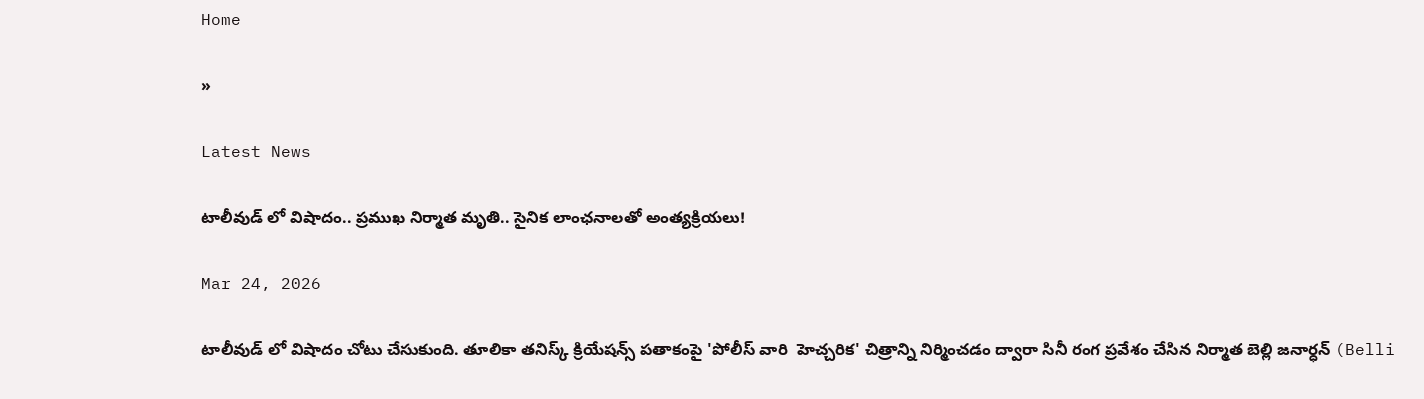Home

»

Latest News

టాలీవుడ్ లో విషాదం.. ప్రముఖ నిర్మాత మృతి.. సైనిక లాంఛనాలతో అంత్యక్రియలు!

Mar 24, 2026

టాలీవుడ్ లో విషాదం చోటు చేసుకుంది. తూలికా తనిస్క్ క్రియేషన్స్ పతాకంపై 'పోలీస్ వారి  హెచ్చరిక' చిత్రాన్ని నిర్మించడం ద్వారా సినీ రంగ ప్రవేశం చేసిన నిర్మాత బెల్లి జనార్ధన్ (Belli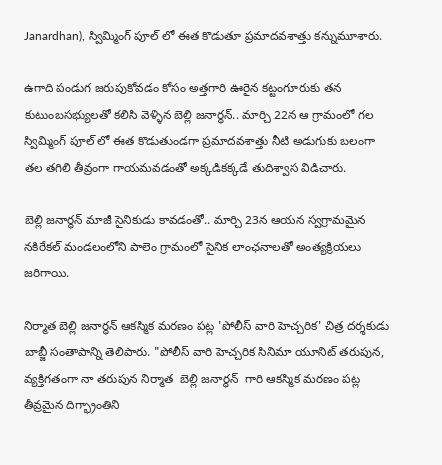Janardhan), స్విమ్మింగ్ పూల్ లో ఈత కొడుతూ ప్రమాదవశాత్తు కన్నుమూశారు.

ఉగాది పండుగ జరుపుకోవడం కోసం అత్తగారి ఊరైన కట్టంగూరుకు తన కుటుంబసభ్యులతో కలిసి వెళ్ళిన బెల్లి జనార్ధన్.. మార్చి 22న ఆ గ్రామంలో గల  స్విమ్మింగ్ పూల్ లో ఈత కొడుతుండగా ప్రమాదవశాత్తు నీటి అడుగుకు బలంగా తల తగిలి తీవ్రంగా గాయమవడంతో అక్కడికక్కడే తుదిశ్వాస విడిచారు.

బెల్లి జనార్ధన్ మాజీ సైనికుడు కావడంతో.. మార్చి 23న ఆయన స్వగ్రామమైన నకిరేకల్ మండలంలోని పాలెం గ్రామంలో సైనిక లాంఛనాలతో అంత్యక్రియలు జరిగాయి.

నిర్మాత బెల్లి జనార్ధన్ ఆకస్మిక మరణం పట్ల 'పోలీస్ వారి హెచ్చరిక' చిత్ర దర్శకుడు బాబ్జీ సంతాపాన్ని తెలిపారు. "పోలీస్ వారి హెచ్చరిక సినిమా యూనిట్ తరుపున, వ్యక్తిగతంగా నా తరుపున నిర్మాత  బెల్లి జనార్ధన్  గారి ఆకస్మిక మరణం పట్ల తీవ్రమైన దిగ్భ్రాంతిని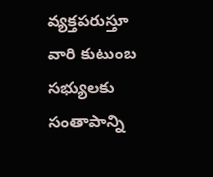వ్యక్తపరుస్తూ వారి కుటుంబ సభ్యులకు సంతాపాన్ని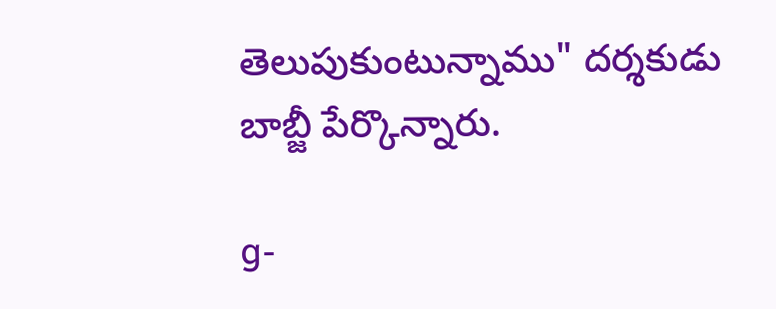తెలుపుకుంటున్నాము" దర్శకుడు బాబ్జీ పేర్కొన్నారు.

g-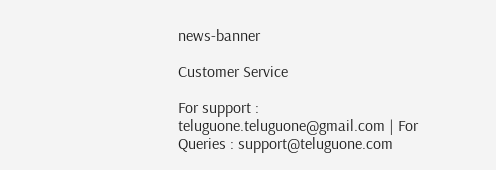news-banner

Customer Service

For support : teluguone.teluguone@gmail.com | For Queries : support@teluguone.com